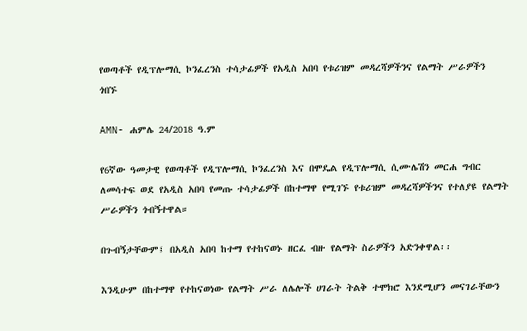የወጣቶች የዲፕሎማሲ ኮንፈረንስ ተሳታፊዎች የአዲስ አበባ የቱሪዝም መዳረሻዎችንና የልማት ሥራዎችን ጎበኙ

AMN- ሐምሌ 24/2018 ዓ.ም

የ6ኛው ዓመታዊ የወጣቶች የዲፕሎማሲ ኮንፈረንስ እና በሞዴል የዲፕሎማሲ ሲሙሌሽን መርሐ ግብር ለመሳተፍ ወደ የአዲስ አበባ የመጡ ተሳታፊዎች በከተማዋ የሚገኙ የቱሪዝም መዳረሻዎችንና የተለያዩ የልማት ሥራዎችን ጎብኝተዋል።

በጉብኝታቸውም፤ በአዲስ አበባ ከተማ የተከናወኑ ዘርፈ ብዙ የልማት ስራዎችን አድንቀዋል፡፡

እንዲሁም በከተማዋ የተከናወነው የልማት ሥራ ለሌሎች ሀገራት ትልቅ ተሞክሮ እንደሚሆን መናገራቸውን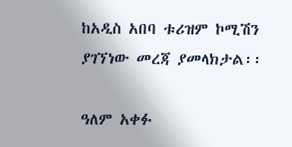ከአዲስ አበባ ቱሪዝም ኮሚሽን ያገኘነው መረጃ ያመላክታል፡፡

ዓለም አቀፉ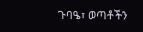ጉባዔ፣ ወጣቶችን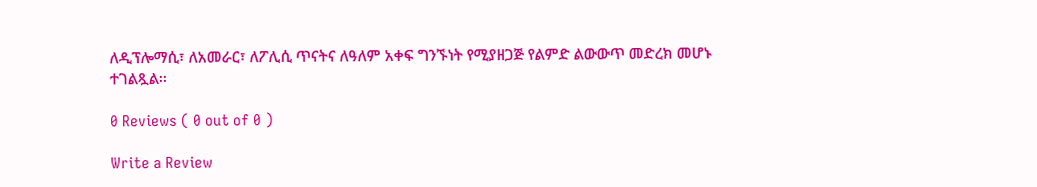ለዲፕሎማሲ፣ ለአመራር፣ ለፖሊሲ ጥናትና ለዓለም አቀፍ ግንኙነት የሚያዘጋጅ የልምድ ልውውጥ መድረክ መሆኑ ተገልጿል፡፡

0 Reviews ( 0 out of 0 )

Write a Review